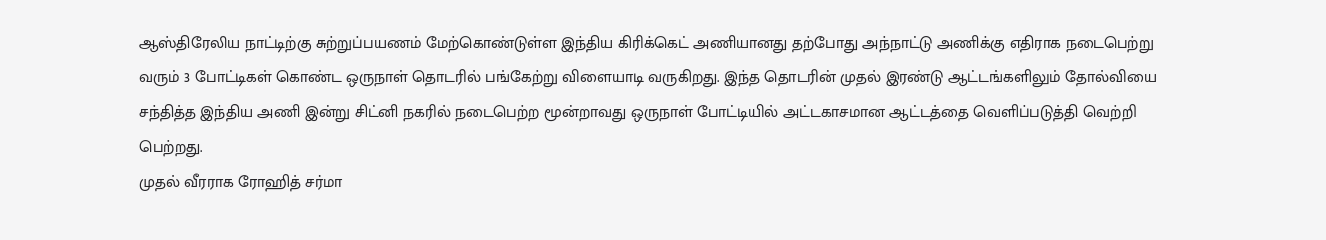ஆஸ்திரேலிய நாட்டிற்கு சுற்றுப்பயணம் மேற்கொண்டுள்ள இந்திய கிரிக்கெட் அணியானது தற்போது அந்நாட்டு அணிக்கு எதிராக நடைபெற்று வரும் 3 போட்டிகள் கொண்ட ஒருநாள் தொடரில் பங்கேற்று விளையாடி வருகிறது. இந்த தொடரின் முதல் இரண்டு ஆட்டங்களிலும் தோல்வியை சந்தித்த இந்திய அணி இன்று சிட்னி நகரில் நடைபெற்ற மூன்றாவது ஒருநாள் போட்டியில் அட்டகாசமான ஆட்டத்தை வெளிப்படுத்தி வெற்றி பெற்றது.
முதல் வீரராக ரோஹித் சர்மா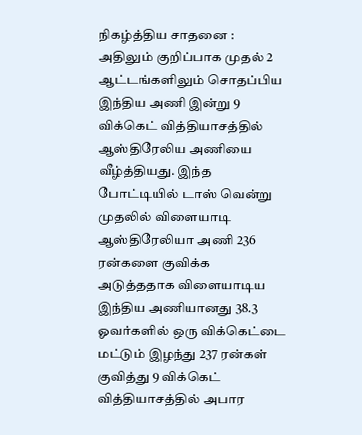நிகழ்த்திய சாதனை :
அதிலும் குறிப்பாக முதல் 2 ஆட்டங்களிலும் சொதப்பிய இந்திய அணி இன்று 9 விக்கெட் வித்தியாசத்தில் ஆஸ்திரேலிய அணியை வீழ்த்தியது. இந்த போட்டியில் டாஸ் வென்று முதலில் விளையாடி ஆஸ்திரேலியா அணி 236 ரன்களை குவிக்க அடுத்ததாக விளையாடிய இந்திய அணியானது 38.3 ஓவர்களில் ஒரு விக்கெட்டை மட்டும் இழந்து 237 ரன்கள் குவித்து 9 விக்கெட் வித்தியாசத்தில் அபார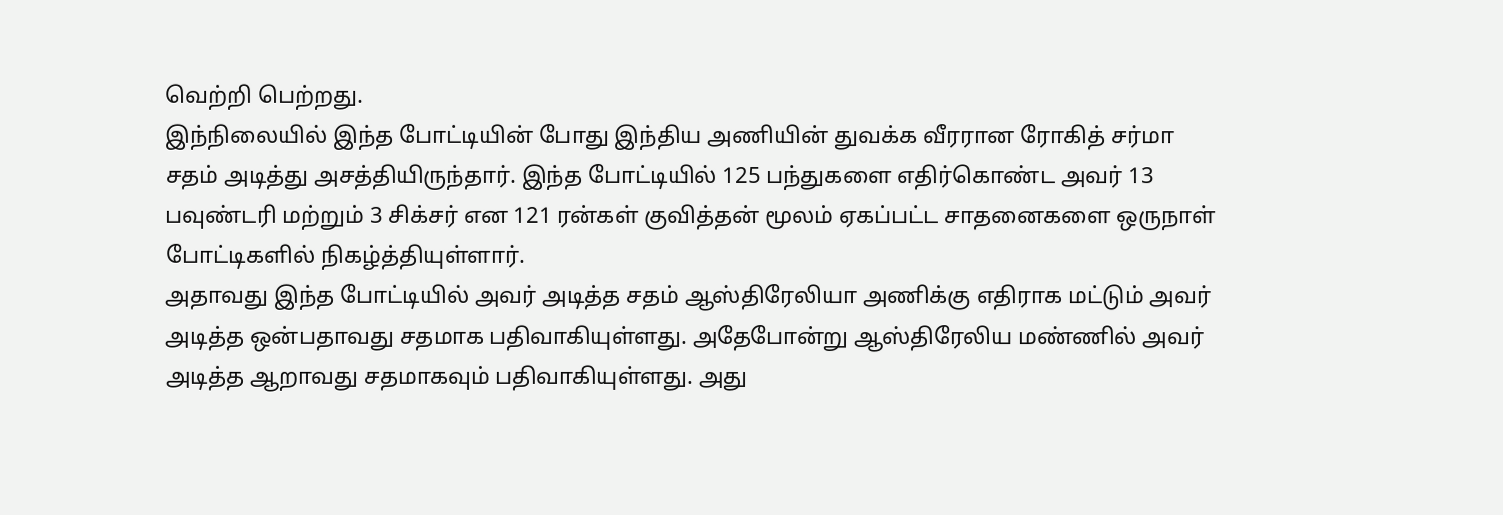வெற்றி பெற்றது.
இந்நிலையில் இந்த போட்டியின் போது இந்திய அணியின் துவக்க வீரரான ரோகித் சர்மா சதம் அடித்து அசத்தியிருந்தார். இந்த போட்டியில் 125 பந்துகளை எதிர்கொண்ட அவர் 13 பவுண்டரி மற்றும் 3 சிக்சர் என 121 ரன்கள் குவித்தன் மூலம் ஏகப்பட்ட சாதனைகளை ஒருநாள் போட்டிகளில் நிகழ்த்தியுள்ளார்.
அதாவது இந்த போட்டியில் அவர் அடித்த சதம் ஆஸ்திரேலியா அணிக்கு எதிராக மட்டும் அவர் அடித்த ஒன்பதாவது சதமாக பதிவாகியுள்ளது. அதேபோன்று ஆஸ்திரேலிய மண்ணில் அவர் அடித்த ஆறாவது சதமாகவும் பதிவாகியுள்ளது. அது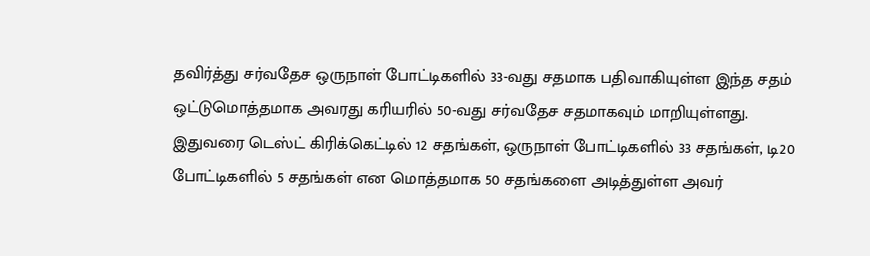தவிர்த்து சர்வதேச ஒருநாள் போட்டிகளில் 33-வது சதமாக பதிவாகியுள்ள இந்த சதம் ஒட்டுமொத்தமாக அவரது கரியரில் 50-வது சர்வதேச சதமாகவும் மாறியுள்ளது.
இதுவரை டெஸ்ட் கிரிக்கெட்டில் 12 சதங்கள், ஒருநாள் போட்டிகளில் 33 சதங்கள், டி20 போட்டிகளில் 5 சதங்கள் என மொத்தமாக 50 சதங்களை அடித்துள்ள அவர்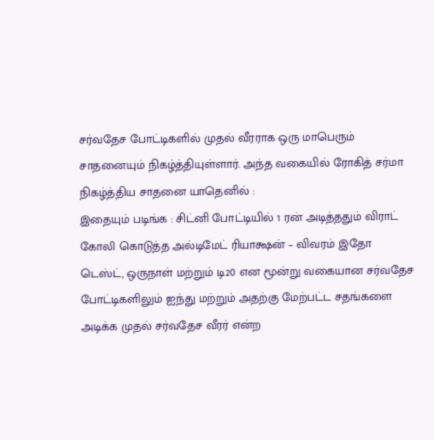சர்வதேச போட்டிகளில் முதல் வீரராக ஒரு மாபெரும் சாதனையும் நிகழ்த்தியுள்ளார். அந்த வகையில் ரோகித் சர்மா நிகழ்த்திய சாதனை யாதெனில் :
இதையும் படிங்க : சிட்னி போட்டியில் 1 ரன் அடித்ததும் விராட் கோலி கொடுத்த அல்டிமேட் ரியாக்ஷன் – விவரம் இதோ
டெஸ்ட், ஒருநாள் மற்றும் டி20 என மூன்று வகையான சர்வதேச போட்டிகளிலும் ஐந்து மற்றும் அதற்கு மேற்பட்ட சதங்களை அடிக்க முதல் சர்வதேச வீரர் என்ற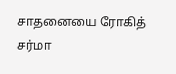சாதனையை ரோகித் சர்மா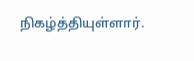நிகழ்த்தியுள்ளார்.